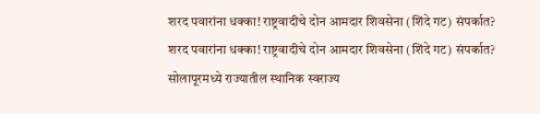शरद पवारांना धक्का! राष्ट्रवादीचे दोन आमदार शिवसेना (शिंदे गट) संपर्कात?
शरद पवारांना धक्का! राष्ट्रवादीचे दोन आमदार शिवसेना (शिंदे गट) संपर्कात?
सोलापूरमध्ये राज्यातील स्थानिक स्वराज्य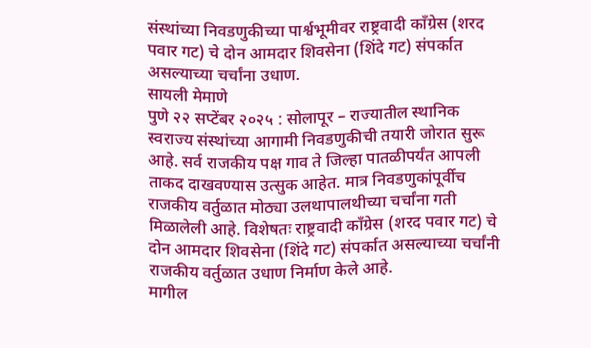संस्थांच्या निवडणुकीच्या पार्श्वभूमीवर राष्ट्रवादी काँग्रेस (शरद पवार गट) चे दोन आमदार शिवसेना (शिंदे गट) संपर्कात असल्याच्या चर्चांना उधाण.
सायली मेमाणे
पुणे २२ सप्टेंबर २०२५ : सोलापूर – राज्यातील स्थानिक स्वराज्य संस्थांच्या आगामी निवडणुकीची तयारी जोरात सुरू आहे. सर्व राजकीय पक्ष गाव ते जिल्हा पातळीपर्यंत आपली ताकद दाखवण्यास उत्सुक आहेत. मात्र निवडणुकांपूर्वीच राजकीय वर्तुळात मोठ्या उलथापालथीच्या चर्चांना गती मिळालेली आहे. विशेषतः राष्ट्रवादी काँग्रेस (शरद पवार गट) चे दोन आमदार शिवसेना (शिंदे गट) संपर्कात असल्याच्या चर्चांनी राजकीय वर्तुळात उधाण निर्माण केले आहे.
मागील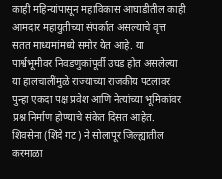काही महिन्यांपासून महाविकास आघाडीतील काही आमदार महायुतीच्या संपर्कात असल्याचे वृत्त सतत माध्यमांमध्ये समोर येत आहे. या पार्श्वभूमीवर निवडणुकांपूर्वी उघड होत असलेल्या या हालचालींमुळे राज्याच्या राजकीय पटलावर पुन्हा एकदा पक्ष प्रवेश आणि नेत्यांच्या भूमिकांवर प्रश्न निर्माण होण्याचे संकेत दिसत आहेत.
शिवसेना (शिंदे गट) ने सोलापूर जिल्ह्यातील करमाळा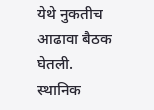येथे नुकतीच आढावा बैठक घेतली. स्थानिक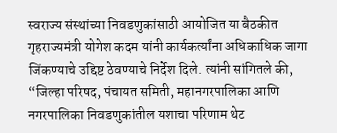स्वराज्य संस्थांच्या निवडणुकांसाठी आयोजित या बैठकीत गृहराज्यमंत्री योगेश कदम यांनी कार्यकर्त्यांना अधिकाधिक जागा जिंकण्याचे उद्दिष्ट ठेवण्याचे निर्देश दिले. त्यांनी सांगितले की, “जिल्हा परिषद, पंचायत समिती, महानगरपालिका आणि नगरपालिका निवडणुकांतील यशाचा परिणाम थेट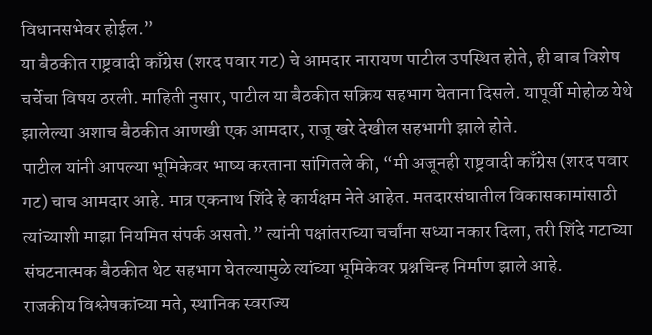विधानसभेवर होईल.”
या बैठकीत राष्ट्रवादी काँग्रेस (शरद पवार गट) चे आमदार नारायण पाटील उपस्थित होते, ही बाब विशेष चर्चेचा विषय ठरली. माहिती नुसार, पाटील या बैठकीत सक्रिय सहभाग घेताना दिसले. यापूर्वी मोहोळ येथे झालेल्या अशाच बैठकीत आणखी एक आमदार, राजू खरे देखील सहभागी झाले होते.
पाटील यांनी आपल्या भूमिकेवर भाष्य करताना सांगितले की, “मी अजूनही राष्ट्रवादी काँग्रेस (शरद पवार गट) चाच आमदार आहे. मात्र एकनाथ शिंदे हे कार्यक्षम नेते आहेत. मतदारसंघातील विकासकामांसाठी त्यांच्याशी माझा नियमित संपर्क असतो.” त्यांनी पक्षांतराच्या चर्चांना सध्या नकार दिला, तरी शिंदे गटाच्या संघटनात्मक बैठकीत थेट सहभाग घेतल्यामुळे त्यांच्या भूमिकेवर प्रश्नचिन्ह निर्माण झाले आहे.
राजकीय विश्लेषकांच्या मते, स्थानिक स्वराज्य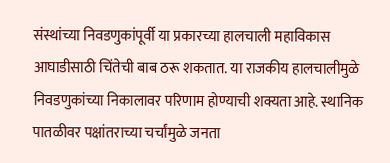संस्थांच्या निवडणुकांपूर्वी या प्रकारच्या हालचाली महाविकास आघाडीसाठी चिंतेची बाब ठरू शकतात. या राजकीय हालचालीमुळे निवडणुकांच्या निकालावर परिणाम होण्याची शक्यता आहे. स्थानिक पातळीवर पक्षांतराच्या चर्चांमुळे जनता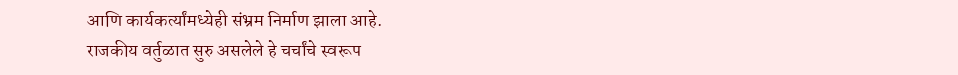आणि कार्यकर्त्यांमध्येही संभ्रम निर्माण झाला आहे.
राजकीय वर्तुळात सुरु असलेले हे चर्चांचे स्वरूप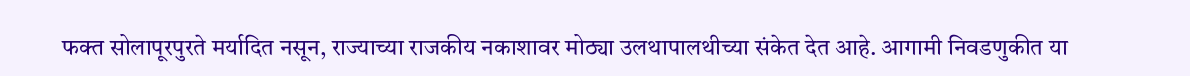फक्त सोलापूरपुरते मर्यादित नसून, राज्याच्या राजकीय नकाशावर मोठ्या उलथापालथीच्या संकेत देत आहे. आगामी निवडणुकीत या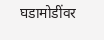घडामोडींवर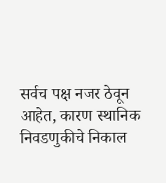सर्वच पक्ष नजर ठेवून आहेत, कारण स्थानिक निवडणुकीचे निकाल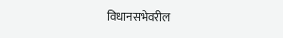विधानसभेवरील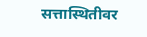सत्तास्थितीवर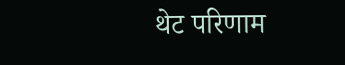थेट परिणाम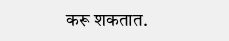करू शकतात.